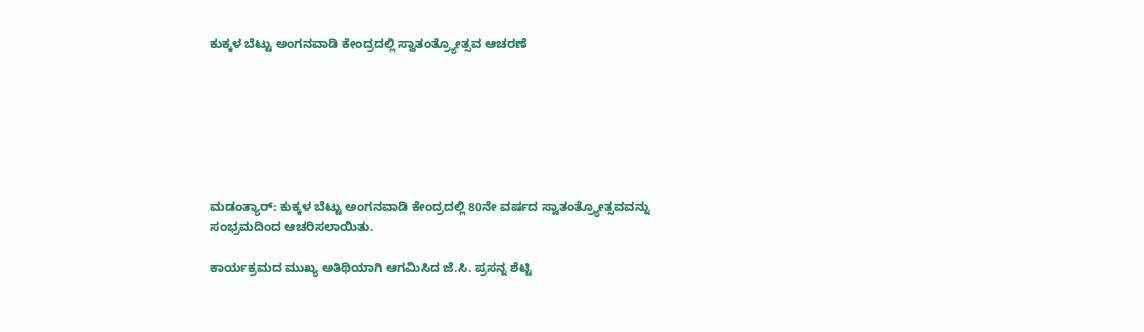ಕುಕ್ಕಳ ಬೆಟ್ಟು ಅಂಗನವಾಡಿ ಕೇಂದ್ರದಲ್ಲಿ ಸ್ವಾತಂತ್ರ್ಯೋತ್ಸವ ಆಚರಣೆ







ಮಡಂತ್ಯಾರ್: ಕುಕ್ಕಳ ಬೆಟ್ಟು ಅಂಗನವಾಡಿ ಕೇಂದ್ರದಲ್ಲಿ 80ನೇ ವರ್ಷದ ಸ್ವಾತಂತ್ರ್ಯೋತ್ಸವವನ್ನು ಸಂಭ್ರಮದಿಂದ ಆಚರಿಸಲಾಯಿತು.

ಕಾರ್ಯಕ್ರಮದ ಮುಖ್ಯ ಅತಿಥಿಯಾಗಿ ಆಗಮಿಸಿದ ಜೆ.ಸಿ. ಪ್ರಸನ್ನ ಶೆಟ್ಟಿ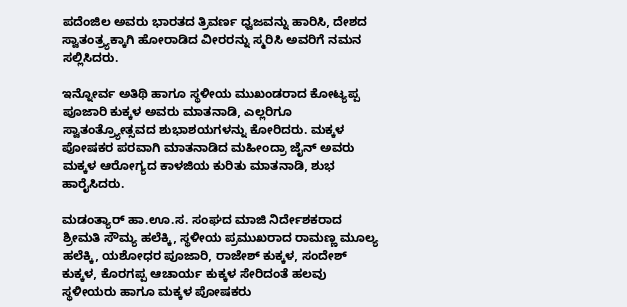ಪದೆಂಜಿಲ ಅವರು ಭಾರತದ ತ್ರಿವರ್ಣ ಧ್ವಜವನ್ನು ಹಾರಿಸಿ, ದೇಶದ ಸ್ವಾತಂತ್ರ್ಯಕ್ಕಾಗಿ ಹೋರಾಡಿದ ವೀರರನ್ನು ಸ್ಮರಿಸಿ ಅವರಿಗೆ ನಮನ ಸಲ್ಲಿಸಿದರು.

ಇನ್ನೋರ್ವ ಅತಿಥಿ ಹಾಗೂ ಸ್ಥಳೀಯ ಮುಖಂಡರಾದ ಕೋಟ್ಯಪ್ಪ ಪೂಜಾರಿ ಕುಕ್ಕಳ ಅವರು ಮಾತನಾಡಿ, ಎಲ್ಲರಿಗೂ ಸ್ವಾತಂತ್ರ್ಯೋತ್ಸವದ ಶುಭಾಶಯಗಳನ್ನು ಕೋರಿದರು. ಮಕ್ಕಳ ಪೋಷಕರ ಪರವಾಗಿ ಮಾತನಾಡಿದ ಮಹೀಂದ್ರಾ ಜೈನ್ ಅವರು ಮಕ್ಕಳ ಆರೋಗ್ಯದ ಕಾಳಜಿಯ ಕುರಿತು ಮಾತನಾಡಿ, ಶುಭ ಹಾರೈಸಿದರು.

ಮಡಂತ್ಯಾರ್ ಹಾ.ಊ.ಸ. ಸಂಘದ ಮಾಜಿ ನಿರ್ದೇಶಕರಾದ ಶ್ರೀಮತಿ ಸೌಮ್ಯ ಹಲೆಕ್ಕಿ, ಸ್ಥಳೀಯ ಪ್ರಮುಖರಾದ ರಾಮಣ್ಣ ಮೂಲ್ಯ ಹಲೆಕ್ಕಿ, ಯಶೋಧರ ಪೂಜಾರಿ, ರಾಜೇಶ್ ಕುಕ್ಕಳ, ಸಂದೇಶ್ ಕುಕ್ಕಳ, ಕೊರಗಪ್ಪ ಆಚಾರ್ಯ ಕುಕ್ಕಳ ಸೇರಿದಂತೆ ಹಲವು ಸ್ಥಳೀಯರು ಹಾಗೂ ಮಕ್ಕಳ ಪೋಷಕರು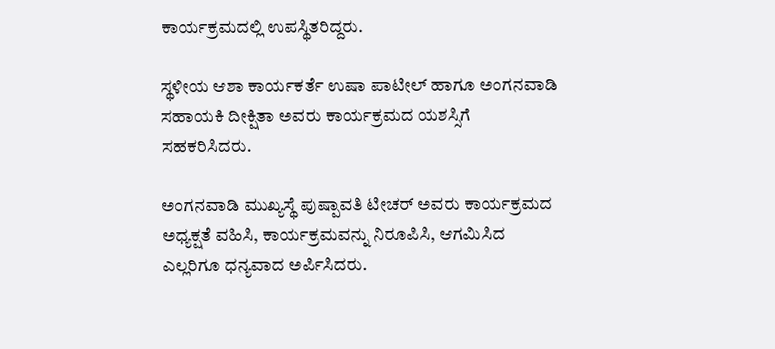ಕಾರ್ಯಕ್ರಮದಲ್ಲಿ ಉಪಸ್ಥಿತರಿದ್ದರು.

ಸ್ಥಳೀಯ ಆಶಾ ಕಾರ್ಯಕರ್ತೆ ಉಷಾ ಪಾಟೀಲ್ ಹಾಗೂ ಅಂಗನವಾಡಿ ಸಹಾಯಕಿ ದೀಕ್ಷಿತಾ ಅವರು ಕಾರ್ಯಕ್ರಮದ ಯಶಸ್ಸಿಗೆ ಸಹಕರಿಸಿದರು.

ಅಂಗನವಾಡಿ ಮುಖ್ಯಸ್ಥೆ ಪುಷ್ಪಾವತಿ ಟೀಚರ್ ಅವರು ಕಾರ್ಯಕ್ರಮದ ಅಧ್ಯಕ್ಷತೆ ವಹಿಸಿ, ಕಾರ್ಯಕ್ರಮವನ್ನು ನಿರೂಪಿಸಿ, ಆಗಮಿಸಿದ ಎಲ್ಲರಿಗೂ ಧನ್ಯವಾದ ಅರ್ಪಿಸಿದರು.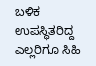ಬಳಿಕ ಉಪಸ್ಥಿತರಿದ್ದ ಎಲ್ಲರಿಗೂ ಸಿಹಿ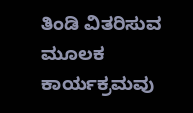ತಿಂಡಿ ವಿತರಿಸುವ ಮೂಲಕ ಕಾರ್ಯಕ್ರಮವು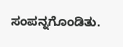ಸಂಪನ್ನಗೊಂಡಿತು.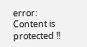error: Content is protected !!